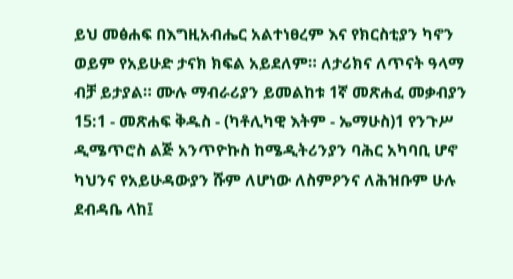ይህ መፅሐፍ በእግዚአብሔር አልተነፀረም እና የክርስቲያን ካኖን ወይም የአይሁድ ታናክ ክፍል አይደለም። ለታሪክና ለጥናት ዓላማ ብቻ ይታያል። ሙሉ ማብራሪያን ይመልከቱ 1ኛ መጽሐፈ መቃብያን 15:1 - መጽሐፍ ቅዱስ - (ካቶሊካዊ እትም - ኤማሁስ)1 የንጉሥ ዲሜጥሮስ ልጅ አንጥዮኩስ ከሜዲትሪንያን ባሕር አካባቢ ሆኖ ካህንና የአይሁዳውያን ሹም ለሆነው ለስምዖንና ለሕዝቡም ሁሉ ደብዳቤ ላከ፤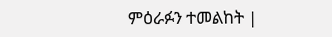ምዕራፉን ተመልከት |